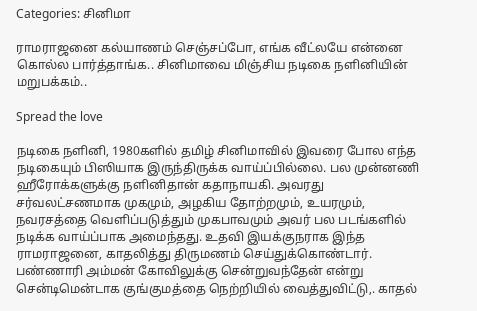Categories: சினிமா

ராமராஜனை கல்யாணம் செஞ்சப்போ, எங்க வீட்லயே என்னை கொல்ல பார்த்தாங்க.. சினிமாவை மிஞ்சிய நடிகை நளினியின் மறுபக்கம்..

Spread the love

நடிகை நளினி, 1980களில் தமிழ் சினிமாவில் இவரை போல எந்த நடிகையும் பிஸியாக இருந்திருக்க வாய்ப்பில்லை. பல முன்னணி ஹீரோக்களுக்கு நளினிதான் கதாநாயகி. அவரது சர்வலட்சணமாக முகமும், அழகிய தோற்றமும், உயரமும், நவரசத்தை வெளிப்படுத்தும் முகபாவமும் அவர் பல படங்களில் நடிக்க வாய்ப்பாக அமைந்தது. உதவி இயக்குநராக இந்த ராமராஜனை, காதலித்து திருமணம் செய்துக்கொண்டார். பண்ணாரி அம்மன் கோவிலுக்கு சென்றுவந்தேன் என்று சென்டிமென்டாக குங்குமத்தை நெற்றியில் வைத்துவிட்டு,. காதல்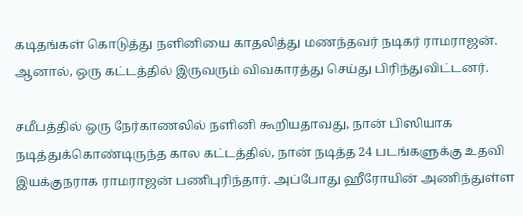கடிதங்கள் கொடுத்து நளினியை காதலித்து மணந்தவர் நடிகர் ராமராஜன். ஆனால், ஒரு கட்டத்தில் இருவரும் விவகாரத்து செய்து பிரிந்துவிட்டனர்.

சமீபத்தில் ஒரு நேர்காணலில் நளினி கூறியதாவது, நான் பிஸியாக நடித்துக்கொண்டிருந்த கால கட்டத்தில், நான் நடித்த 24 படங்களுக்கு உதவி இயக்குநராக ராமராஜன் பணிபுரிந்தார். அப்போது ஹீரோயின் அணிந்துள்ள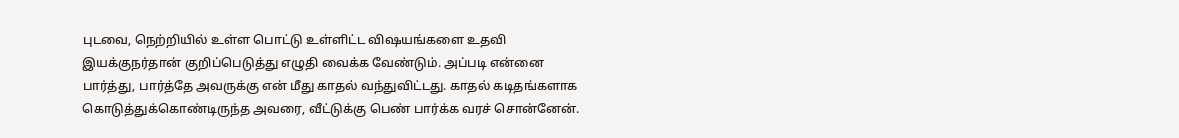புடவை, நெற்றியில் உள்ள பொட்டு உள்ளிட்ட விஷயங்களை உதவி இயக்குநர்தான் குறிப்பெடுத்து எழுதி வைக்க வேண்டும். அப்படி என்னை பார்த்து, பார்த்தே அவருக்கு என் மீது காதல் வந்துவிட்டது. காதல் கடிதங்களாக கொடுத்துக்கொண்டிருந்த அவரை, வீட்டுக்கு பெண் பார்க்க வரச் சொன்னேன்.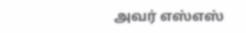அவர் எஸ்எஸ்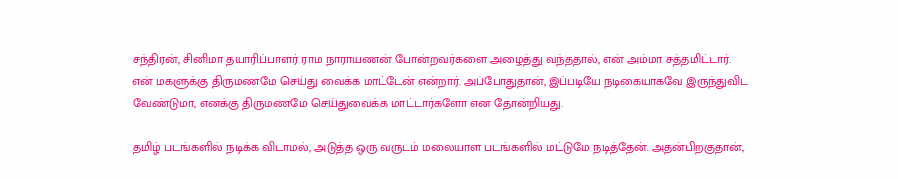சந்திரன், சினிமா தயாரிப்பாளர் ராம நாராயணன் போன்றவர்களை அழைத்து வந்ததால், என் அம்மா சத்தமிட்டார். என் மகளுக்கு திருமணமே செய்து வைக்க மாட்டேன் என்றார். அப்போதுதான், இப்படியே நடிகையாகவே இருந்துவிட வேண்டுமா, எனக்கு திருமணமே செய்துவைக்க மாட்டார்களோ என தோன்றியது.

தமிழ் படங்களில் நடிக்க விடாமல், அடுத்த ஒரு வருடம் மலையாள படங்களில் மட்டுமே நடித்தேன். அதன்பிறகுதான்,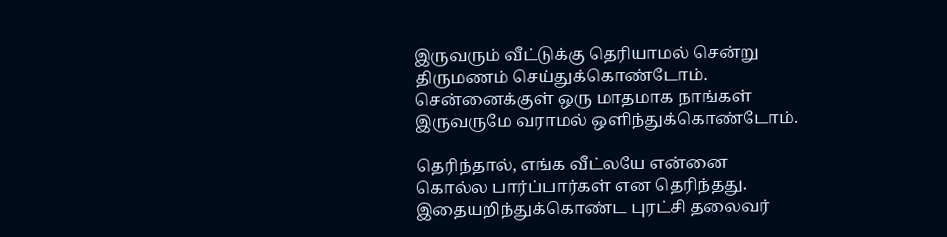இருவரும் வீட்டுக்கு தெரியாமல் சென்று திருமணம் செய்துக்கொண்டோம். சென்னைக்குள் ஒரு மாதமாக நாங்கள் இருவருமே வராமல் ஒளிந்துக்கொண்டோம்.

தெரிந்தால், எங்க வீட்லயே என்னை கொல்ல பார்ப்பார்கள் என தெரிந்தது. இதையறிந்துக்கொண்ட புரட்சி தலைவர்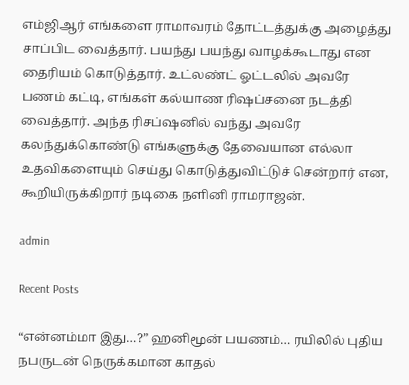எம்ஜிஆர் எங்களை ராமாவரம் தோட்டத்துக்கு அழைத்து சாப்பிட வைத்தார். பயந்து பயந்து வாழக்கூடாது என தைரியம் கொடுத்தார். உட்லண்ட் ஓட்டலில் அவரே பணம் கட்டி, எங்கள் கல்யாண ரிஷப்சனை நடத்தி வைத்தார். அந்த ரிசப்ஷனில் வந்து அவரே கலந்துக்கொண்டு எங்களுக்கு தேவையான எல்லா உதவிகளையும் செய்து கொடுத்துவிட்டுச் சென்றார் என, கூறியிருக்கிறார் நடிகை நளினி ராமராஜன்.

admin

Recent Posts

“என்னம்மா இது…?” ஹனிமூன் பயணம்… ரயிலில் புதிய நபருடன் நெருக்கமான காதல்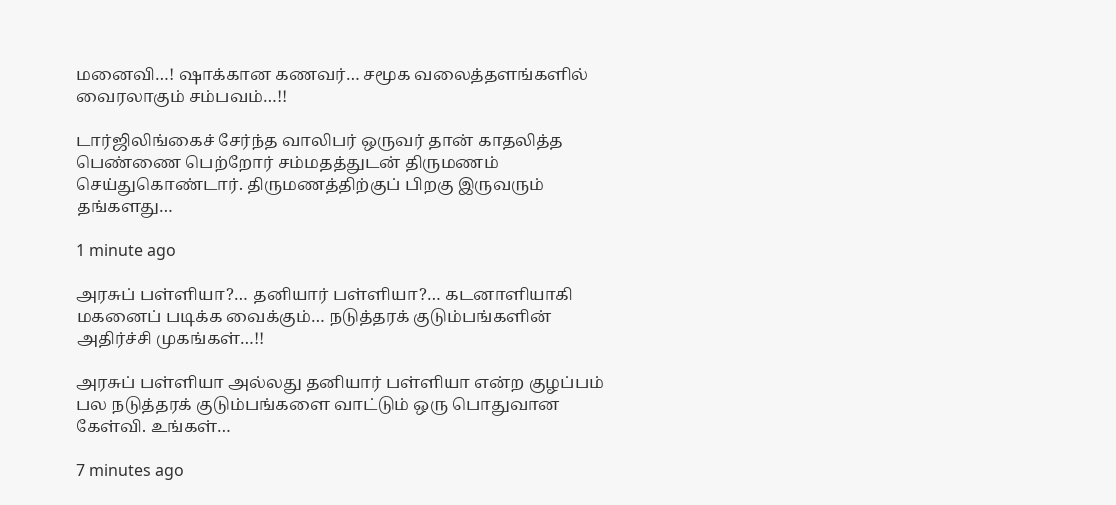மனைவி…! ஷாக்கான கணவர்… சமூக வலைத்தளங்களில் வைரலாகும் சம்பவம்…!!

டார்ஜிலிங்கைச் சேர்ந்த வாலிபர் ஒருவர் தான் காதலித்த பெண்ணை பெற்றோர் சம்மதத்துடன் திருமணம் செய்துகொண்டார். திருமணத்திற்குப் பிறகு இருவரும் தங்களது…

1 minute ago

அரசுப் பள்ளியா?… தனியார் பள்ளியா?… கடனாளியாகி மகனைப் படிக்க வைக்கும்… நடுத்தரக் குடும்பங்களின் அதிர்ச்சி முகங்கள்…!!

அரசுப் பள்ளியா அல்லது தனியார் பள்ளியா என்ற குழப்பம் பல நடுத்தரக் குடும்பங்களை வாட்டும் ஒரு பொதுவான கேள்வி. உங்கள்…

7 minutes ago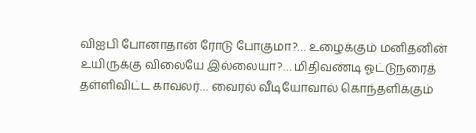விஐபி போனாதான் ரோடு போகுமா?… உழைக்கும் மனிதனின் உயிருக்கு விலையே இல்லையா?… மிதிவண்டி ஓட்டுநரைத் தள்ளிவிட்ட காவலர்… வைரல் வீடியோவால் கொந்தளிக்கும்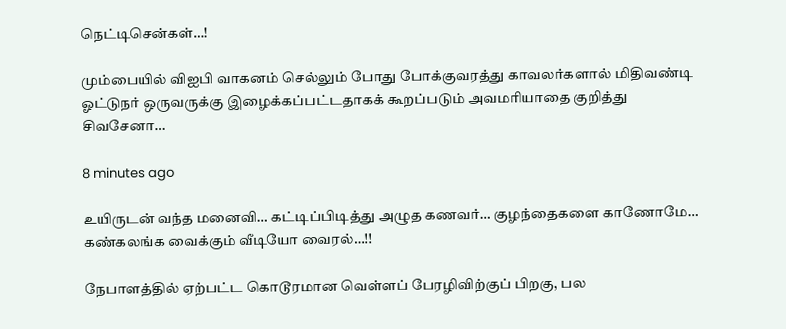நெட்டிசென்கள்…!

மும்பையில் விஐபி வாகனம் செல்லும் போது போக்குவரத்து காவலர்களால் மிதிவண்டி ஓட்டுநர் ஒருவருக்கு இழைக்கப்பட்டதாகக் கூறப்படும் அவமரியாதை குறித்து சிவசேனா…

8 minutes ago

உயிருடன் வந்த மனைவி… கட்டிப்பிடித்து அழுத கணவர்… குழந்தைகளை காணோமே… கண்கலங்க வைக்கும் வீடியோ வைரல்…!!

நேபாளத்தில் ஏற்பட்ட கொடூரமான வெள்ளப் பேரழிவிற்குப் பிறகு, பல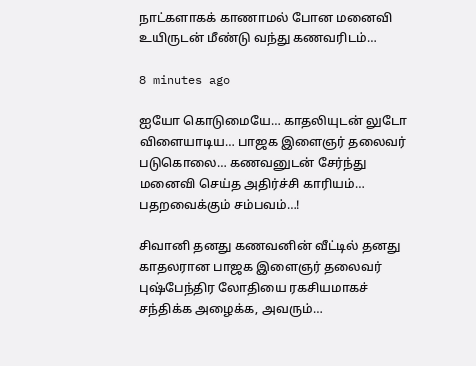நாட்களாகக் காணாமல் போன மனைவி உயிருடன் மீண்டு வந்து கணவரிடம்…

8 minutes ago

ஐயோ கொடுமையே… காதலியுடன் லுடோ விளையாடிய… பாஜக இளைஞர் தலைவர் படுகொலை… கணவனுடன் சேர்ந்து மனைவி செய்த அதிர்ச்சி காரியம்… பதறவைக்கும் சம்பவம்…!

சிவானி தனது கணவனின் வீட்டில் தனது காதலரான பாஜக இளைஞர் தலைவர் புஷ்பேந்திர லோதியை ரகசியமாகச் சந்திக்க அழைக்க, அவரும்…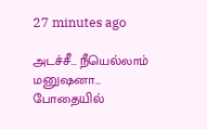27 minutes ago

அடச்சீ… நீயெல்லாம் மனுஷனா… போதையில்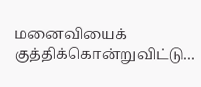மனைவியைக் குத்திக்கொன்றுவிட்டு…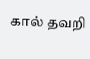கால் தவறி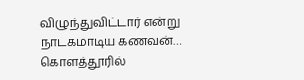விழுந்துவிட்டார் என்று நாடகமாடிய கணவன்… கொளத்தூரில்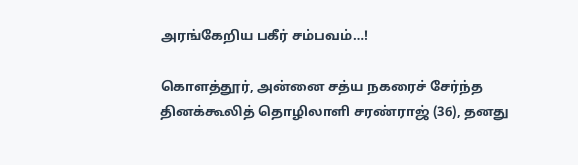அரங்கேறிய பகீர் சம்பவம்…!

கொளத்தூர், அன்னை சத்ய நகரைச் சேர்ந்த தினக்கூலித் தொழிலாளி சரண்ராஜ் (36), தனது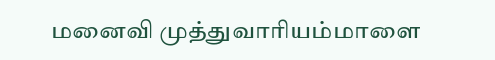மனைவி முத்துவாரியம்மாளை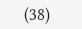(38)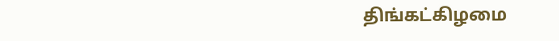திங்கட்கிழமை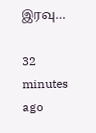இரவு…

32 minutes ago